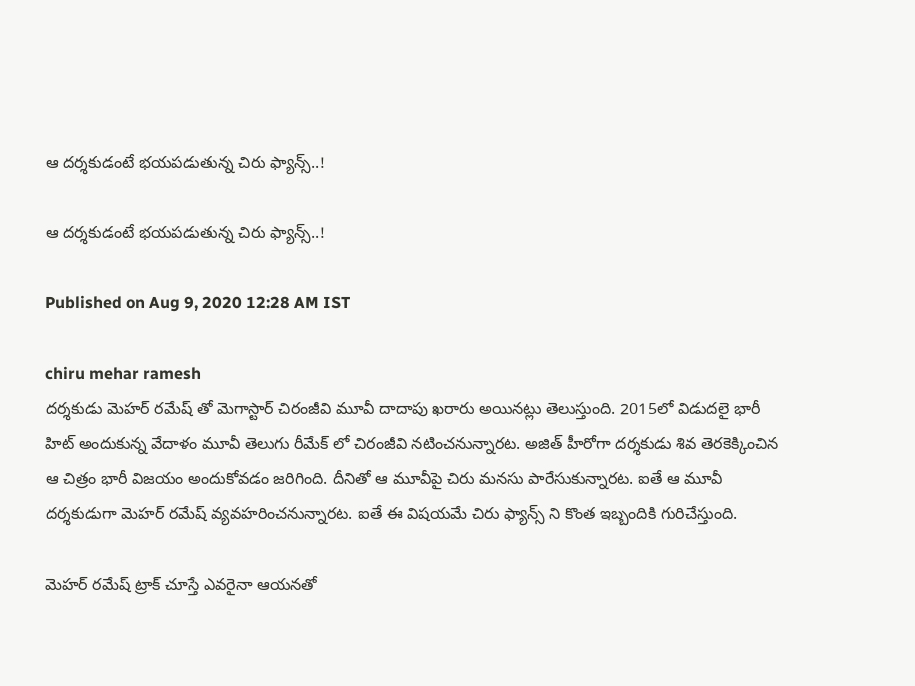ఆ దర్శకుడంటే భయపడుతున్న చిరు ఫ్యాన్స్..!

ఆ దర్శకుడంటే భయపడుతున్న చిరు ఫ్యాన్స్..!

Published on Aug 9, 2020 12:28 AM IST

chiru mehar ramesh
దర్శకుడు మెహర్ రమేష్ తో మెగాస్టార్ చిరంజీవి మూవీ దాదాపు ఖరారు అయినట్లు తెలుస్తుంది. 2015లో విడుదలై భారీ హిట్ అందుకున్న వేదాళం మూవీ తెలుగు రీమేక్ లో చిరంజీవి నటించనున్నారట. అజిత్ హీరోగా దర్శకుడు శివ తెరకెక్కించిన ఆ చిత్రం భారీ విజయం అందుకోవడం జరిగింది. దీనితో ఆ మూవీపై చిరు మనసు పారేసుకున్నారట. ఐతే ఆ మూవీ దర్శకుడుగా మెహర్ రమేష్ వ్యవహరించనున్నారట. ఐతే ఈ విషయమే చిరు ఫ్యాన్స్ ని కొంత ఇబ్బందికి గురిచేస్తుంది.

మెహర్ రమేష్ ట్రాక్ చూస్తే ఎవరైనా ఆయనతో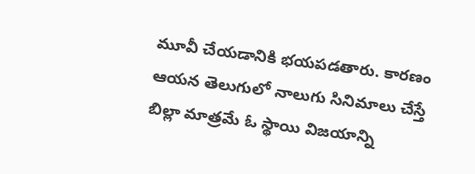మూవీ చేయడానికి భయపడతారు. కారణం ఆయన తెలుగులో నాలుగు సినిమాలు చేస్తే బిల్లా మాత్రమే ఓ స్థాయి విజయాన్ని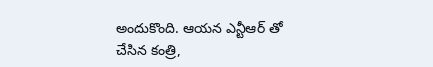అందుకొంది. ఆయన ఎన్టీఆర్ తో చేసిన కంత్రి,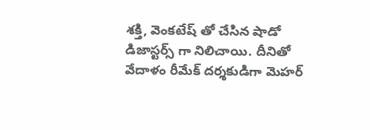శక్తి, వెంకటేష్ తో చేసిన షాడో డిజాస్టర్స్ గా నిలిచాయి. దీనితో వేదాళం రీమేక్ దర్శకుడిగా మెహర్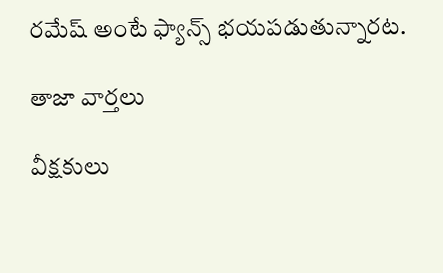రమేష్ అంటే ఫ్యాన్స్ భయపడుతున్నారట.

తాజా వార్తలు

వీక్షకులు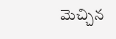మెచ్చిన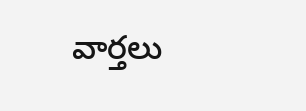వార్తలు